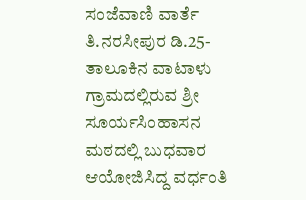ಸಂಜೆವಾಣಿ ವಾರ್ತೆ
ತಿ.ನರಸೀಪುರ ಡಿ.25- ತಾಲೂಕಿನ ವಾಟಾಳು ಗ್ರಾಮದಲ್ಲಿರುವ ಶ್ರೀ ಸೂರ್ಯಸಿಂಹಾಸನ ಮಠದಲ್ಲಿ ಬುಧವಾರ ಆಯೋಜಿಸಿದ್ದ ವರ್ಧಂತಿ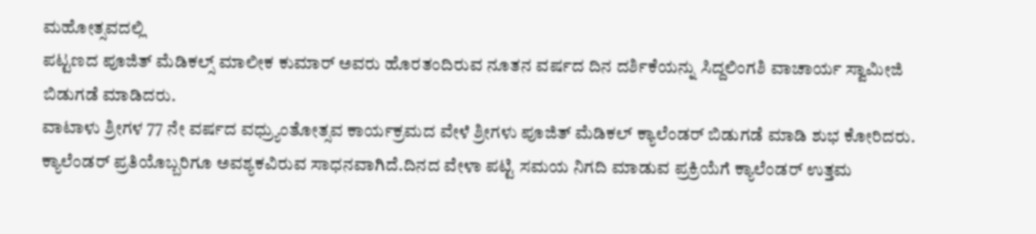ಮಹೋತ್ಸವದಲ್ಲಿ
ಪಟ್ಟಣದ ಪೂಜಿತ್ ಮೆಡಿಕಲ್ಸ್ ಮಾಲೀಕ ಕುಮಾರ್ ಅವರು ಹೊರತಂದಿರುವ ನೂತನ ವರ್ಷದ ದಿನ ದರ್ಶಿಕೆಯನ್ನು ಸಿದ್ದಲಿಂಗಶಿ ವಾಚಾರ್ಯ ಸ್ವಾಮೀಜಿ ಬಿಡುಗಡೆ ಮಾಡಿದರು.
ವಾಟಾಳು ಶ್ರೀಗಳ 77 ನೇ ವರ್ಷದ ವಧ್ರ್ಯುಂತೋತ್ಸವ ಕಾರ್ಯಕ್ರಮದ ವೇಳೆ ಶ್ರೀಗಳು ಪೂಜಿತ್ ಮೆಡಿಕಲ್ ಕ್ಯಾಲೆಂಡರ್ ಬಿಡುಗಡೆ ಮಾಡಿ ಶುಭ ಕೋರಿದರು. ಕ್ಯಾಲೆಂಡರ್ ಪ್ರತಿಯೊಬ್ಬರಿಗೂ ಅವಶ್ಯಕವಿರುವ ಸಾಧನವಾಗಿದೆ.ದಿನದ ವೇಳಾ ಪಟ್ಟಿ ಸಮಯ ನಿಗದಿ ಮಾಡುವ ಪ್ರಕ್ರಿಯೆಗೆ ಕ್ಯಾಲೆಂಡರ್ ಉತ್ತಮ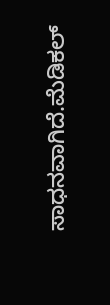ಸಾಧನವಾಗಿದೆ.ಮೆಡಿಕಲ್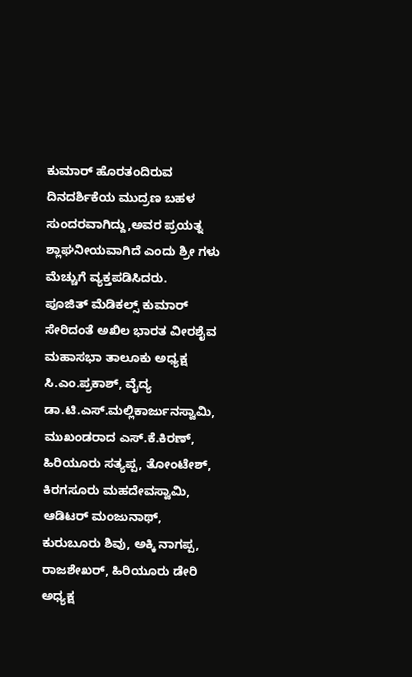ಕುಮಾರ್ ಹೊರತಂದಿರುವ ದಿನದರ್ಶಿಕೆಯ ಮುದ್ರಣ ಬಹಳ ಸುಂದರವಾಗಿದ್ದು,ಅವರ ಪ್ರಯತ್ನ ಶ್ಲಾಘನೀಯವಾಗಿದೆ ಎಂದು ಶ್ರೀ ಗಳು ಮೆಚ್ಚುಗೆ ವ್ಯಕ್ತಪಡಿಸಿದರು.
ಪೂಜಿತ್ ಮೆಡಿಕಲ್ಸ್ ಕುಮಾರ್ ಸೇರಿದಂತೆ ಅಖಿಲ ಭಾರತ ವೀರಶೈವ ಮಹಾಸಭಾ ತಾಲೂಕು ಅಧ್ಯಕ್ಷ ಸಿ.ಎಂ.ಪ್ರಕಾಶ್, ವೈದ್ಯ ಡಾ.ಟಿ.ಎಸ್.ಮಲ್ಲಿಕಾರ್ಜುನಸ್ವಾಮಿ, ಮುಖಂಡರಾದ ಎಸ್.ಕೆ.ಕಿರಣ್, ಹಿರಿಯೂರು ಸತ್ಯಪ್ಪ, ತೋಂಟೇಶ್, ಕಿರಗಸೂರು ಮಹದೇವಸ್ವಾಮಿ, ಆಡಿಟರ್ ಮಂಜುನಾಥ್, ಕುರುಬೂರು ಶಿವು, ಅಕ್ಕಿ ನಾಗಪ್ಪ, ರಾಜಶೇಖರ್, ಹಿರಿಯೂರು ಡೇರಿ ಅಧ್ಯಕ್ಷ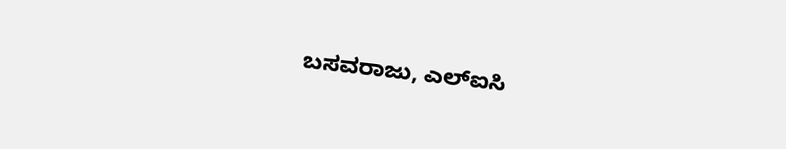ಬಸವರಾಜು, ಎಲ್ಐಸಿ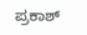ಪ್ರಕಾಶ್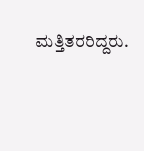ಮತ್ತಿತರರಿದ್ದರು.